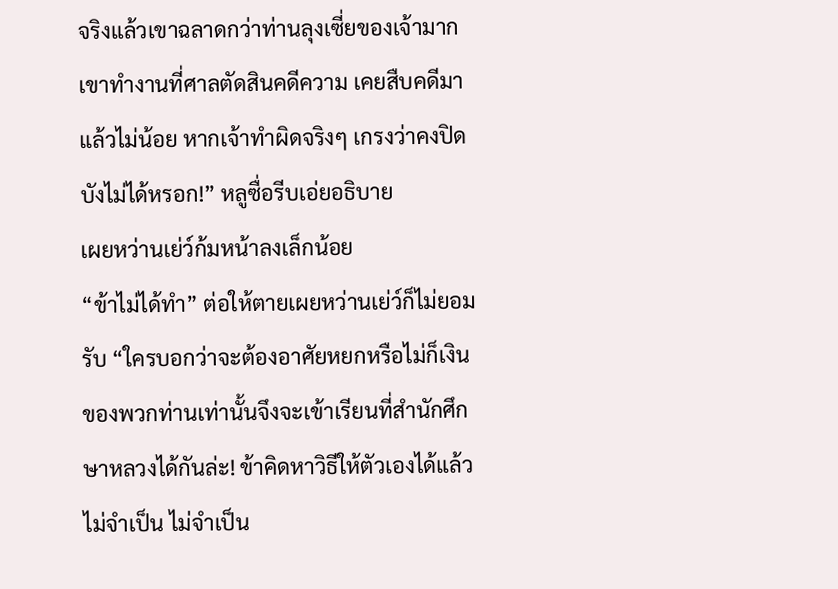จริงแล้วเขาฉลาดกว่าท่านลุงเซี่ยของเจ้ามาก เขาทำงานที่ศาลตัดสินคดีความ เคยสืบคดีมาแล้วไม่น้อย หากเจ้าทำผิดจริงๆ เกรงว่าคงปิดบังไม่ได้หรอก!” หลูซื่อรีบเอ่ยอธิบาย
เผยหว่านเย่ว์ก้มหน้าลงเล็กน้อย
“ข้าไม่ได้ทำ” ต่อให้ตายเผยหว่านเย่ว์ก็ไม่ยอมรับ “ใครบอกว่าจะต้องอาศัยหยกหรือไม่ก็เงินของพวกท่านเท่านั้นจึงจะเข้าเรียนที่สำนักศึกษาหลวงได้กันล่ะ! ข้าคิดหาวิธีให้ตัวเองได้แล้ว ไม่จำเป็น ไม่จำเป็น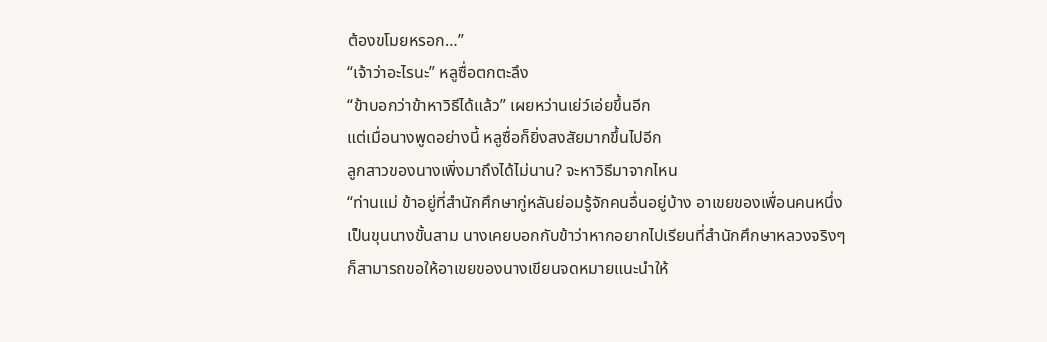ต้องขโมยหรอก…”
“เจ้าว่าอะไรนะ” หลูซื่อตกตะลึง
“ข้าบอกว่าข้าหาวิธีได้แล้ว” เผยหว่านเย่ว์เอ่ยขึ้นอีก
แต่เมื่อนางพูดอย่างนี้ หลูซื่อก็ยิ่งสงสัยมากขึ้นไปอีก
ลูกสาวของนางเพิ่งมาถึงได้ไม่นาน? จะหาวิธีมาจากไหน
“ท่านแม่ ข้าอยู่ที่สำนักศึกษากู่หลันย่อมรู้จักคนอื่นอยู่บ้าง อาเขยของเพื่อนคนหนึ่งเป็นขุนนางขั้นสาม นางเคยบอกกับข้าว่าหากอยากไปเรียนที่สำนักศึกษาหลวงจริงๆ ก็สามารถขอให้อาเขยของนางเขียนจดหมายแนะนำให้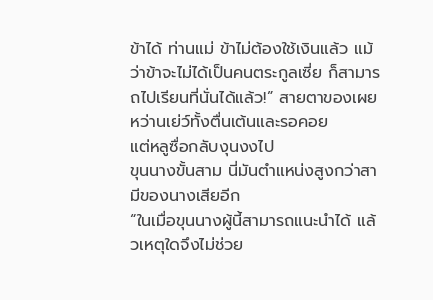ข้าได้ ท่านแม่ ข้าไม่ต้องใช้เงินแล้ว แม้ว่าข้าจะไม่ได้เป็นคนตระกูลเซี่ย ก็สามารถไปเรียนที่นั่นได้แล้ว!” สายตาของเผยหว่านเย่ว์ทั้งตื่นเต้นและรอคอย
แต่หลูซื่อกลับงุนงงไป
ขุนนางขั้นสาม นี่มันตำแหน่งสูงกว่าสามีของนางเสียอีก
“ในเมื่อขุนนางผู้นี้สามารถแนะนำได้ แล้วเหตุใดจึงไม่ช่วย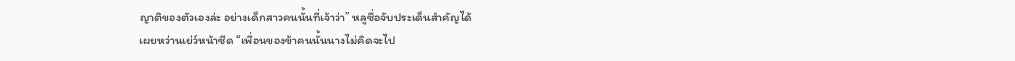ญาติของตัวเองล่ะ อย่างเด็กสาวคนนั้นที่เจ้าว่า” หลูซื่อจับประเด็นสำคัญได้
เผยหว่านเย่ว์หน้าซีด “เพื่อนของข้าคนนั้นนางไม่คิดจะไป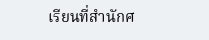เรียนที่สำนักศ